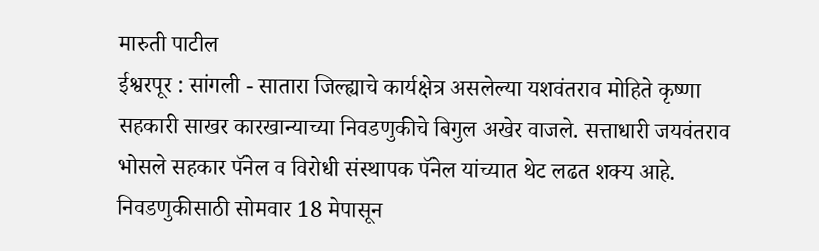मारुती पाटील
ईश्वरपूर : सांगली - सातारा जिल्ह्याचे कार्यक्षेत्र असलेल्या यशवंतराव मोहिते कृष्णा सहकारी साखर कारखान्याच्या निवडणुकीचे बिगुल अखेर वाजले. सत्ताधारी जयवंतराव भोसले सहकार पॅनेल व विरोधी संस्थापक पॅनेल यांच्यात थेट लढत शक्य आहे.
निवडणुकीसाठी सोमवार 18 मेपासून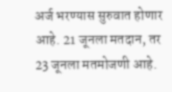अर्ज भरण्यास सुरुवात होणार आहे. 21 जूनला मतदान, तर 23 जूनला मतमोजणी आहे.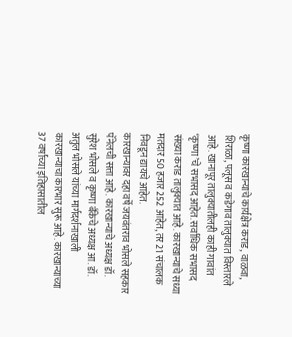कृष्णा कारखान्याचे कार्यक्षेत्र कराड, वाळवा, शिराळा, पलूस व कडेगाव तालुक्यात विस्तारले आहे. खानापूर तालुक्यातीलही काही गावांत ‘कृष्णा’चे सभासद आहेत. सर्वाधिक सभासद संख्या कराड तालुक्यात आहे. कारखान्याचे सध्या मतदार 50 हजार 252 आहेत, तर 21 संचालक निवडून द्यायचे आहेत.
कारखान्यावर दहा वर्षे जयवंतराव भोसले सहकार पॅनेलची सत्ता आहे. कारखान्याचे अध्यक्ष डॉ. सुरेश भोसले व कृष्णा बँकेचे अध्यक्ष आ. डॉ. अतुल भोसले यांच्या मार्गदर्शनाखाली कारखान्याचा कारभार सुरू आहे. कारखान्याच्या 37 वर्षांच्या इतिहासातील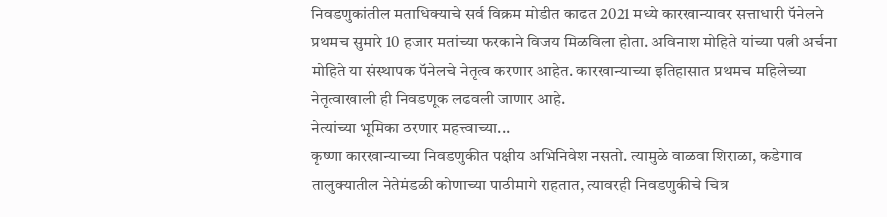निवडणुकांतील मताधिक्याचे सर्व विक्रम मोडीत काढत 2021 मध्ये कारखान्यावर सत्ताधारी पॅनेलने प्रथमच सुमारे 10 हजार मतांच्या फरकाने विजय मिळविला होता. अविनाश मोहिते यांच्या पत्नी अर्चना मोहिते या संस्थापक पॅनेलचे नेतृत्व करणार आहेत. कारखान्याच्या इतिहासात प्रथमच महिलेच्या नेतृत्वाखाली ही निवडणूक लढवली जाणार आहे.
नेत्यांच्या भूमिका ठरणार महत्त्वाच्या...
कृष्णा कारखान्याच्या निवडणुकीत पक्षीय अभिनिवेश नसतो. त्यामुळे वाळवा शिराळा, कडेगाव तालुक्यातील नेतेमंडळी कोणाच्या पाठीमागे राहतात, त्यावरही निवडणुकीचे चित्र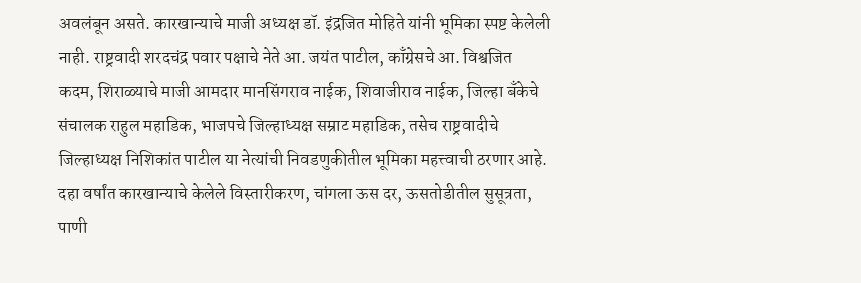अवलंबून असते. कारखान्याचे माजी अध्यक्ष डॉ. इंद्रजित मोहिते यांनी भूमिका स्पष्ट केलेली नाही. राष्ट्रवादी शरदचंद्र पवार पक्षाचे नेते आ. जयंत पाटील, काँग्रेसचे आ. विश्वजित कदम, शिराळ्याचे माजी आमदार मानसिंगराव नाईक, शिवाजीराव नाईक, जिल्हा बँकेचे संचालक राहुल महाडिक, भाजपचे जिल्हाध्यक्ष सम्राट महाडिक, तसेच राष्ट्रवादीचे जिल्हाध्यक्ष निशिकांत पाटील या नेत्यांची निवडणुकीतील भूमिका महत्त्वाची ठरणार आहे.
दहा वर्षांत कारखान्याचे केलेले विस्तारीकरण, चांगला ऊस दर, ऊसतोडीतील सुसूत्रता, पाणी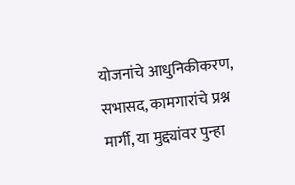योजनांचे आधुनिकीकरण, सभासद, कामगारांचे प्रश्न मार्गी, या मुद्द्यांवर पुन्हा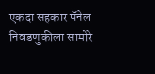एकदा सहकार पॅनेल निवडणुकीला सामोरे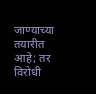जाण्याच्या तयारीत आहे; तर विरोधी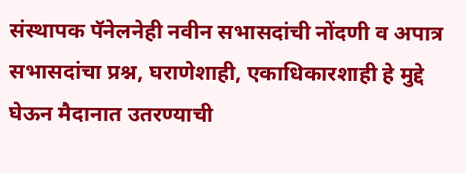संस्थापक पॅनेलनेही नवीन सभासदांची नोंदणी व अपात्र सभासदांचा प्रश्न, घराणेशाही, एकाधिकारशाही हे मुद्दे घेऊन मैदानात उतरण्याची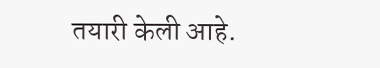तयारी केली आहे.